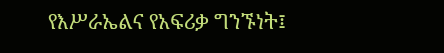የእሥራኤልና የአፍሪቃ ግንኙነት፤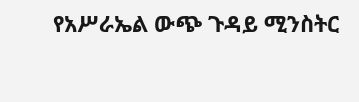የአሥራኤል ውጭ ጉዳይ ሚንስትር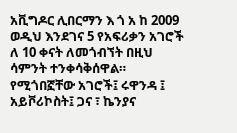አቪግዶር ሊበርማን እ ጎ አ ከ 2009 ወዲህ እንደገና 5 የአፍሪቃን አገሮች ለ 10 ቀናት ለመጎብኘት በዚህ ሳምንት ተንቀሳቅሰዋል። የሚጎበኟቸው አገሮች፤ ሩዋንዳ ፤ አይቮሪኮስት፤ ጋና ፣ ኬንያና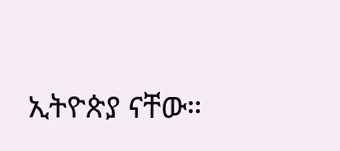ኢትዮጵያ ናቸው።